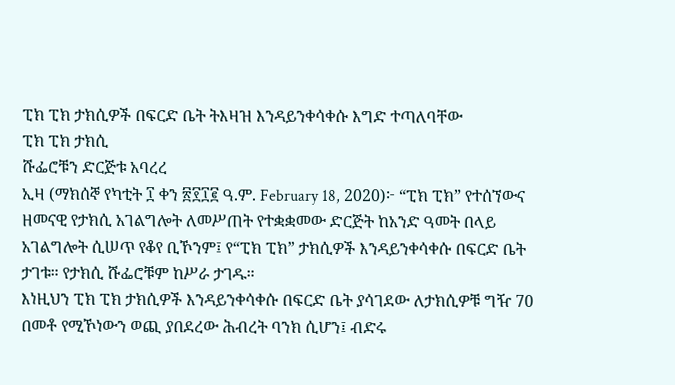ፒክ ፒክ ታክሲዎች በፍርድ ቤት ትእዛዝ እንዳይንቀሳቀሱ እግድ ተጣለባቸው
ፒክ ፒክ ታክሲ
ሹፌሮቹን ድርጅቱ አባረረ
ኢዛ (ማክሰኞ የካቲት ፲ ቀን ፳፻፲፪ ዓ.ም. February 18, 2020)፦ “ፒክ ፒክ” የተሰኘውና ዘመናዊ የታክሲ አገልግሎት ለመሥጠት የተቋቋመው ድርጅት ከአንድ ዓመት በላይ አገልግሎት ሲሠጥ የቆየ ቢኾንም፤ የ“ፒክ ፒክ” ታክሲዎች እንዳይንቀሳቀሱ በፍርድ ቤት ታገቱ። የታክሲ ሹፌሮቹም ከሥራ ታገዱ።
እነዚህን ፒክ ፒክ ታክሲዎች እንዳይንቀሳቀሱ በፍርድ ቤት ያሳገደው ለታክሲዎቹ ግዥ 70 በመቶ የሚኾነውን ወጪ ያበደረው ሕብረት ባንክ ሲሆን፤ ብድሩ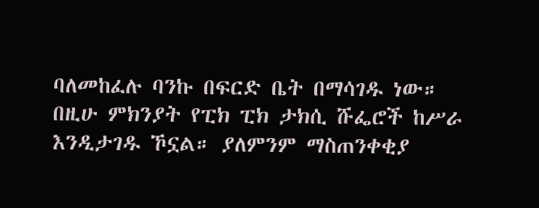ባለመከፈሉ ባንኩ በፍርድ ቤት በማሳገዱ ነው።
በዚሁ ምክንያት የፒክ ፒክ ታክሲ ሹፌሮች ከሥራ እንዲታገዱ ኾኗል። ያለምንም ማስጠንቀቂያ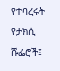የተባረሩት የታክሲ ሹፌሮች፤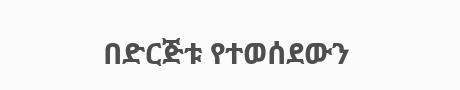በድርጅቱ የተወሰደውን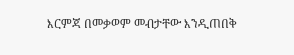እርምጃ በመቃወም መብታቸው እንዲጠበቅ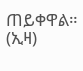ጠይቀዋል። (ኢዛ)